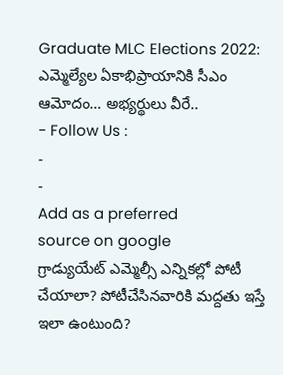Graduate MLC Elections 2022: ఎమ్మెల్యేల ఏకాభిప్రాయానికి సీఎం ఆమోదం… అభ్యర్థులు వీరే..
- Follow Us :
-
-
Add as a preferred
source on google
గ్రాడ్యుయేట్ ఎమ్మెల్సీ ఎన్నికల్లో పోటీ చేయాలా? పోటీచేసినవారికి మద్దతు ఇస్తే ఇలా ఉంటుంది?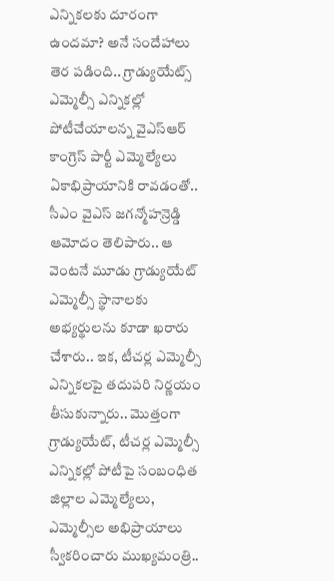ఎన్నికలకు దూరంగా ఉందమా? అనే సందేహాలు తెర పడింది.. గ్రాడ్యుయేట్స్ ఎమ్మెల్సీ ఎన్నికల్లో పోటీచేయాలన్న వైఎస్ఆర్ కాంగ్రెస్ పార్టీ ఎమ్మెల్యేలు ఏకాభిప్రాయానికి రావడంతో.. సీఎం వైఎస్ జగన్మోహన్రెడ్డి ఆమోదం తెలిపారు.. ఆ వెంటనే మూడు గ్రాడ్యుయేట్ ఎమ్మెల్సీ స్థానాలకు అభ్యర్థులను కూడా ఖరారు చేశారు.. ఇక, టీచర్ల ఎమ్మెల్సీ ఎన్నికలపై తదుపరి నిర్ణయం తీసుకున్నారు.. మొత్తంగా గ్రాడ్యుయేట్, టీచర్ల ఎమ్మెల్సీ ఎన్నికల్లో పోటీపై సంబంధిత జిల్లాల ఎమ్మెల్యేలు, ఎమ్మెల్సీల అభిప్రాయాలు స్వీకరించారు ముఖ్యమంత్రి..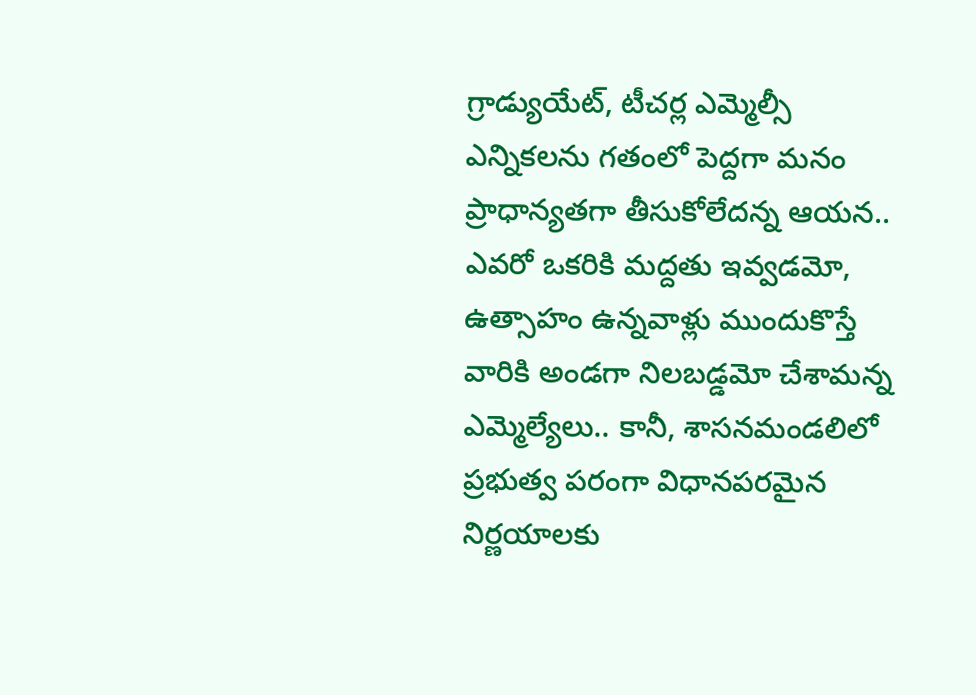గ్రాడ్యుయేట్, టీచర్ల ఎమ్మెల్సీ ఎన్నికలను గతంలో పెద్దగా మనం ప్రాధాన్యతగా తీసుకోలేదన్న ఆయన.. ఎవరో ఒకరికి మద్దతు ఇవ్వడమో, ఉత్సాహం ఉన్నవాళ్లు ముందుకొస్తే వారికి అండగా నిలబడ్డమో చేశామన్న ఎమ్మెల్యేలు.. కానీ, శాసనమండలిలో ప్రభుత్వ పరంగా విధానపరమైన నిర్ణయాలకు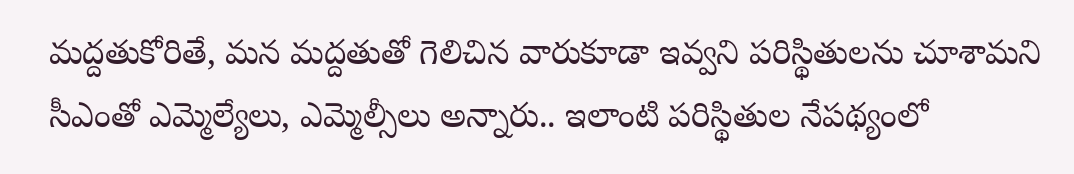మద్దతుకోరితే, మన మద్దతుతో గెలిచిన వారుకూడా ఇవ్వని పరిస్థితులను చూశామని సీఎంతో ఎమ్మెల్యేలు, ఎమ్మెల్సీలు అన్నారు.. ఇలాంటి పరిస్థితుల నేపథ్యంలో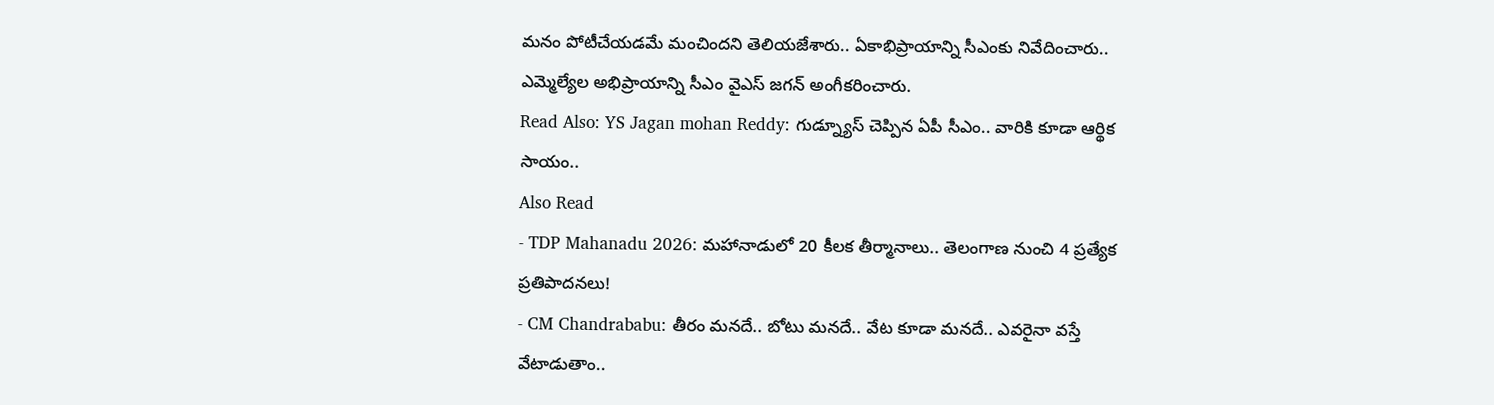మనం పోటీచేయడమే మంచిందని తెలియజేశారు.. ఏకాభిప్రాయాన్ని సీఎంకు నివేదించారు.. ఎమ్మెల్యేల అభిప్రాయాన్ని సీఎం వైఎస్ జగన్ అంగీకరించారు.
Read Also: YS Jagan mohan Reddy: గుడ్న్యూస్ చెప్పిన ఏపీ సీఎం.. వారికి కూడా ఆర్థిక సాయం..
Also Read
- TDP Mahanadu 2026: మహానాడులో 20 కీలక తీర్మానాలు.. తెలంగాణ నుంచి 4 ప్రత్యేక ప్రతిపాదనలు!
- CM Chandrababu: తీరం మనదే.. బోటు మనదే.. వేట కూడా మనదే.. ఎవరైనా వస్తే వేటాడుతాం..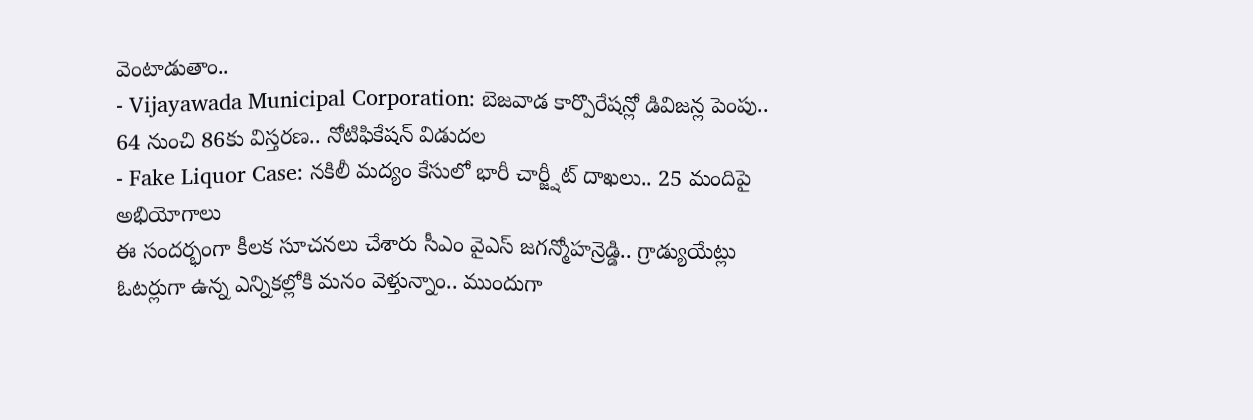వెంటాడుతాం..
- Vijayawada Municipal Corporation: బెజవాడ కార్పొరేషన్లో డివిజన్ల పెంపు.. 64 నుంచి 86కు విస్తరణ.. నోటిఫికేషన్ విడుదల
- Fake Liquor Case: నకిలీ మద్యం కేసులో భారీ చార్జ్షీట్ దాఖలు.. 25 మందిపై అభియోగాలు
ఈ సందర్భంగా కీలక సూచనలు చేశారు సీఎం వైఎస్ జగన్మోహన్రెడ్డి.. గ్రాడ్యుయేట్లు ఓటర్లుగా ఉన్న ఎన్నికల్లోకి మనం వెళ్తున్నాం.. ముందుగా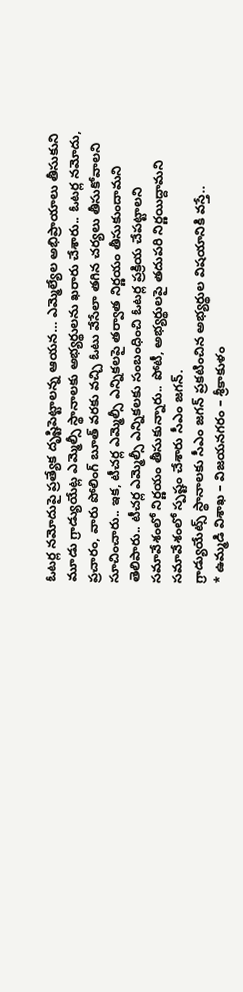ఓటర్ల నమోదుపై ప్రత్యేక దృష్టిపెట్టాలన్న ఆయన… ఎమ్మెల్యేల అభిప్రాయాలు తీసుకుని మూడు గ్రాడ్యుయేట్ల ఎమ్మెల్సీ స్థానాలకు అభ్యర్థులను ఖరారు చేశారు.. ఓటర్ల నమోదు, ప్రచారం, వారు పోలింగ్ బూత్ వరకు వచ్చి ఓటు వేసేలా తగిన చర్యలు తీసుకోవాలని సూచించారు.. ఇక, టీచర్ల ఎమ్మెల్సీ ఎన్నికలపై తర్వాత నిర్ణయం తీసుకుందామని తెలిపారు.. టీచర్ల ఎమ్మెల్సీ ఎన్నికలకు సంబంధించి ఓటర్ల ప్రక్రియ చేపట్టాలని సమావేశంలో నిర్ణయం తీసుకున్నారు.. పోటీ, అభ్యర్థులపై తదుపరి నిర్ణయిద్దామని సమావేశంలో స్పష్టం చేశారు సీఎం జగన్.
గ్రాడ్యుయేట్స్ స్థానాలకు సీఎం జగన్ ప్రకటించిన అభ్యర్థుల విషయానికి వస్తే..
* ఉమ్మడి విశాఖ – విజయనగరం – శ్రీకాకుళం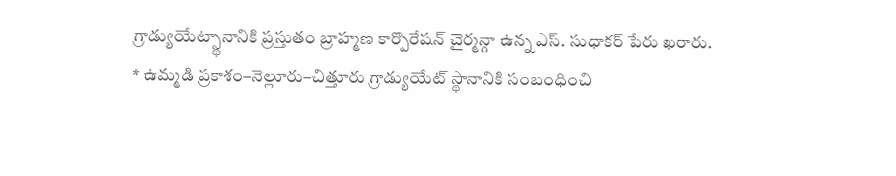గ్రాడ్యుయేట్స్థానానికి ప్రస్తుతం బ్రాహ్మణ కార్పొరేషన్ చైర్మన్గా ఉన్న ఎస్. సుధాకర్ పేరు ఖరారు.
* ఉమ్మడి ప్రకాశం–నెల్లూరు–చిత్తూరు గ్రాడ్యుయేట్ స్థానానికి సంబంధించి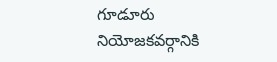గూడూరు నియోజకవర్గానికి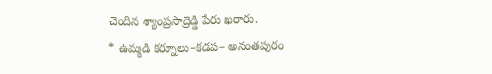చెందిన శ్యాంప్రసాద్రెడ్డి పేరు ఖరారు.
* ఉమ్మడి కర్నూలు–కడప– అనంతపురం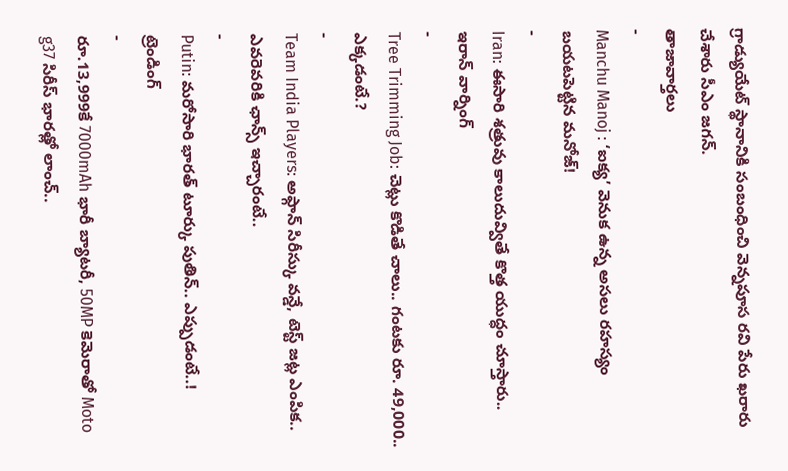గ్రాడ్యుయేట్ స్థానానికి సంబంధించి వెన్నపూస రవి పేరు ఖరారు చేశారు సీఎం జగన్.
తాజావార్తలు
-
Manchu Manoj : ‘ఐక్య’ వెనుక ఉన్న అసలు రహస్యం బయటపెట్టిన మనోజ్!
-
Iran: ఈసారి శత్రువు కాలుదువ్వితే కొత్త యుద్ధం చూస్తారు.. ఇరాన్ వార్నింగ్
-
Tree Trimming Job: చెట్లు కొడితే చాలు.. గంటకు రూ. 49,000.. ఎక్కడంటే.?
-
Team India Players: అఫ్గాన్ సిరీస్కు వన్డే, టెస్ట్ జట్ల ఎంపిక.. ఎవరెవరికి ఛాన్స్ ఇచ్చారంటే..
-
Putin: మరోసారి భారత్ టూర్కు పుతిన్.. ఎప్పుడంటే..!
ట్రెండింగ్
-
రూ.13,999కే 7000mAh భారీ బ్యాటరీ, 50MP కెమెరాతో Moto g37 సిరీస్ భారత్లో లాంచ్..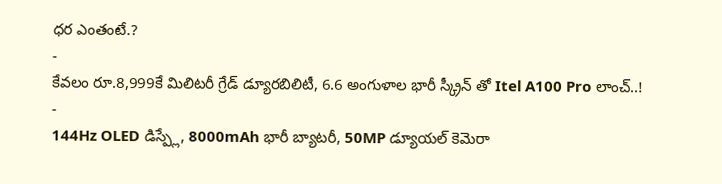ధర ఎంతంటే.?
-
కేవలం రూ.8,999కే మిలిటరీ గ్రేడ్ డ్యూరబిలిటీ, 6.6 అంగుళాల భారీ స్క్రీన్ తో Itel A100 Pro లాంచ్..!
-
144Hz OLED డిస్ప్లే, 8000mAh భారీ బ్యాటరీ, 50MP డ్యూయల్ కెమెరా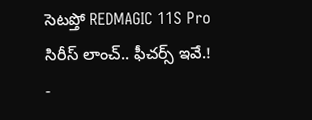సెటప్తో REDMAGIC 11S Pro సిరీస్ లాంచ్.. ఫీచర్స్ ఇవే.!
-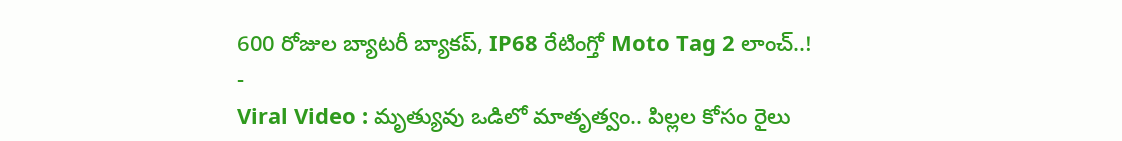600 రోజుల బ్యాటరీ బ్యాకప్, IP68 రేటింగ్తో Moto Tag 2 లాంచ్..!
-
Viral Video : మృత్యువు ఒడిలో మాతృత్వం.. పిల్లల కోసం రైలు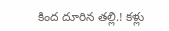కింద దూరిన తల్లి.! కళ్లు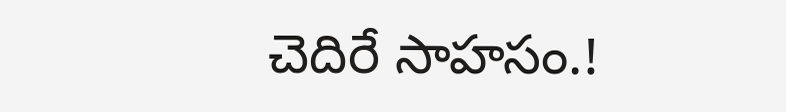చెదిరే సాహసం.!